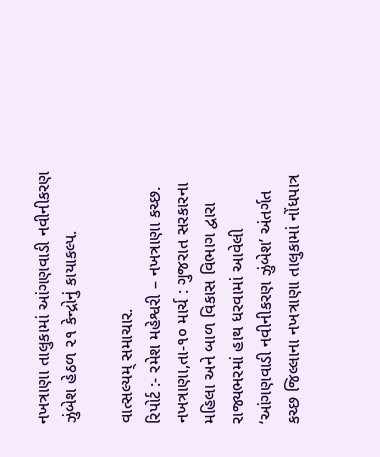નખત્રાણા તાલુકામાં આંગણવાડી નવીનીકરણ ઝુંબેશ હેઠળ ૨૧ કેન્દ્રોનું કાયાકલ્પ.

વાત્સલ્યમ્ સમાચાર.
રિપોર્ટ :- રમેશ મહેશ્વરી – નખત્રાણા કચ્છ.
નખત્રાણા,તા-૧૦ માર્ચ : ગુજરાત સરકારના મહિલા અને બાળ વિકાસ વિભાગ દ્વારા રાજ્યભરમાં હાથ ધરવામાં આવેલી ‘આંગણવાડી નવીનીકરણ ઝુંબેશ’ અંતર્ગત કચ્છ જિલ્લાના નખત્રાણા તાલુકામાં નોંધપાત્ર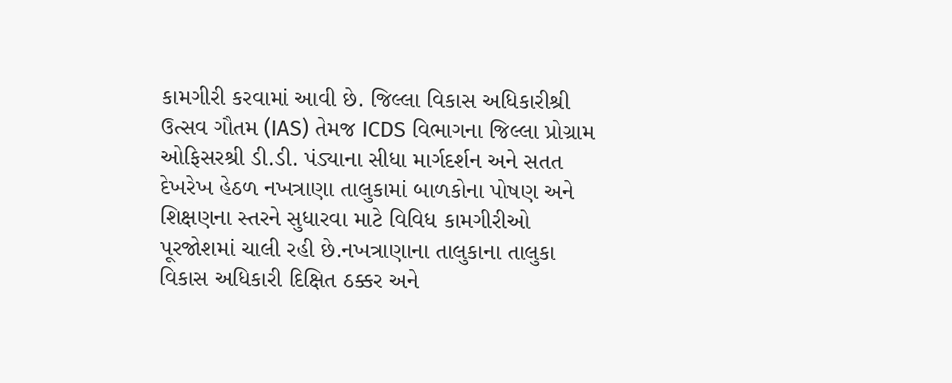કામગીરી કરવામાં આવી છે. જિલ્લા વિકાસ અધિકારીશ્રી ઉત્સવ ગૌતમ (IAS) તેમજ ICDS વિભાગના જિલ્લા પ્રોગ્રામ ઓફિસરશ્રી ડી.ડી. પંડ્યાના સીધા માર્ગદર્શન અને સતત દેખરેખ હેઠળ નખત્રાણા તાલુકામાં બાળકોના પોષણ અને શિક્ષણના સ્તરને સુધારવા માટે વિવિધ કામગીરીઓ પૂરજોશમાં ચાલી રહી છે.નખત્રાણાના તાલુકાના તાલુકા વિકાસ અધિકારી દિક્ષિત ઠક્કર અને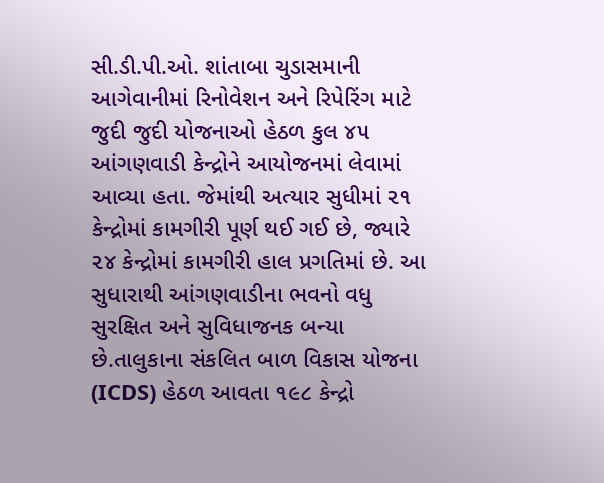સી.ડી.પી.ઓ. શાંતાબા ચુડાસમાની આગેવાનીમાં રિનોવેશન અને રિપેરિંગ માટે જુદી જુદી યોજનાઓ હેઠળ કુલ ૪૫ આંગણવાડી કેન્દ્રોને આયોજનમાં લેવામાં આવ્યા હતા. જેમાંથી અત્યાર સુધીમાં ૨૧ કેન્દ્રોમાં કામગીરી પૂર્ણ થઈ ગઈ છે, જ્યારે ૨૪ કેન્દ્રોમાં કામગીરી હાલ પ્રગતિમાં છે. આ સુધારાથી આંગણવાડીના ભવનો વધુ સુરક્ષિત અને સુવિધાજનક બન્યા છે.તાલુકાના સંકલિત બાળ વિકાસ યોજના (ICDS) હેઠળ આવતા ૧૯૮ કેન્દ્રો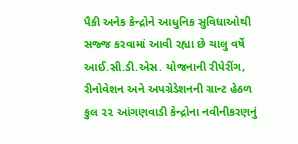પૈકી અનેક કેન્દ્રોને આધુનિક સુવિધાઓથી સજ્જ કરવામાં આવી રહ્યા છે ચાલુ વર્ષે આઈ.સી.ડી.એસ. યોજનાની રીપેરીંગ, રીનોવેશન અને અપગ્રેડેશનની ગ્રાન્ટ હેઠળ કુલ ૨૨ આંગણવાડી કેન્દ્રોના નવીનીકરણનું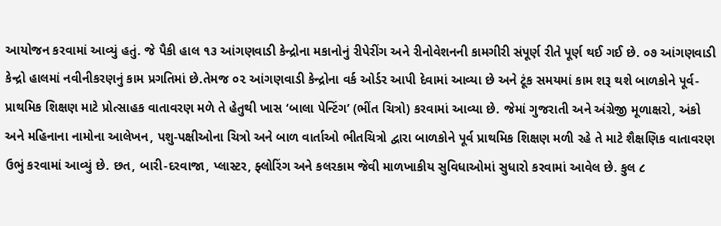આયોજન કરવામાં આવ્યું હતું. જે પૈકી હાલ ૧૩ આંગણવાડી કેન્દ્રોના મકાનોનું રીપેરીંગ અને રીનોવેશનની કામગીરી સંપૂર્ણ રીતે પૂર્ણ થઈ ગઈ છે. ૦૭ આંગણવાડી કેન્દ્રો હાલમાં નવીનીકરણનું કામ પ્રગતિમાં છે.તેમજ ૦૨ આંગણવાડી કેન્દ્રોના વર્ક ઓર્ડર આપી દેવામાં આવ્યા છે અને ટૂંક સમયમાં કામ શરૂ થશે બાળકોને પૂર્વ-પ્રાથમિક શિક્ષણ માટે પ્રોત્સાહક વાતાવરણ મળે તે હેતુથી ખાસ ‘બાલા પેન્ટિંગ’ (ભીંત ચિત્રો) કરવામાં આવ્યા છે. જેમાં ગુજરાતી અને અંગ્રેજી મૂળાક્ષરો, અંકો અને મહિનાના નામોના આલેખન, પશુ-પક્ષીઓના ચિત્રો અને બાળ વાર્તાઓ ભીતચિત્રો દ્વારા બાળકોને પૂર્વ પ્રાથમિક શિક્ષણ મળી રહે તે માટે શૈક્ષણિક વાતાવરણ ઉભું કરવામાં આવ્યું છે. છત, બારી-દરવાજા, પ્લાસ્ટર, ફ્લોરિંગ અને કલરકામ જેવી માળખાકીય સુવિધાઓમાં સુધારો કરવામાં આવેલ છે. કુલ ૮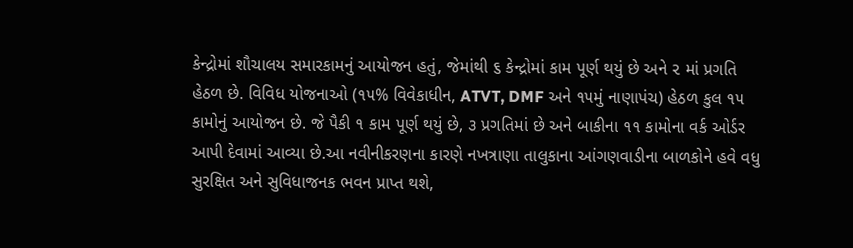કેન્દ્રોમાં શૌચાલય સમારકામનું આયોજન હતું, જેમાંથી ૬ કેન્દ્રોમાં કામ પૂર્ણ થયું છે અને ૨ માં પ્રગતિ હેઠળ છે. વિવિધ યોજનાઓ (૧૫% વિવેકાધીન, ATVT, DMF અને ૧૫મું નાણાપંચ) હેઠળ કુલ ૧૫ કામોનું આયોજન છે. જે પૈકી ૧ કામ પૂર્ણ થયું છે, ૩ પ્રગતિમાં છે અને બાકીના ૧૧ કામોના વર્ક ઓર્ડર આપી દેવામાં આવ્યા છે.આ નવીનીકરણના કારણે નખત્રાણા તાલુકાના આંગણવાડીના બાળકોને હવે વધુ સુરક્ષિત અને સુવિધાજનક ભવન પ્રાપ્ત થશે,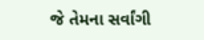જે તેમના સર્વાંગી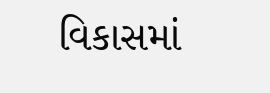વિકાસમાં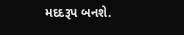મદદરૂપ બનશે.